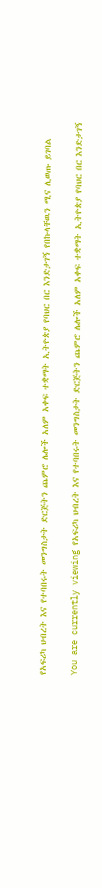የአፍሪካ ህብረት እና የተባበሩት መንግስታት ድርጅትን ጨምሮ ሌሎች አለም አቀፍ ተቋማት ኢትዮጵያ የባህር በር እንድታገኝ የበኩላቸዉን ሚና ሊወጡ ይገባል

You are currently viewing የአፍሪካ ህብረት እና የተባበሩት መንግስታት ድርጅትን ጨምሮ ሌሎች አለም አቀፍ ተቋማት ኢትዮጵያ የባህር በር እንድታገኝ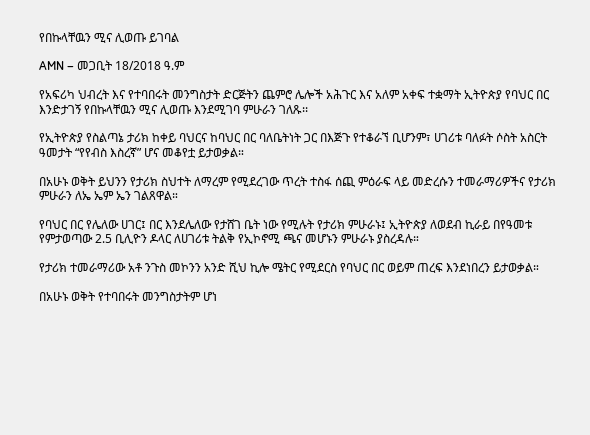የበኩላቸዉን ሚና ሊወጡ ይገባል

AMN – መጋቢት 18/2018 ዓ.ም

የአፍሪካ ህብረት እና የተባበሩት መንግስታት ድርጅትን ጨምሮ ሌሎች አሕጉር እና አለም አቀፍ ተቋማት ኢትዮጵያ የባህር በር እንድታገኝ የበኩላቸዉን ሚና ሊወጡ እንደሚገባ ምሁራን ገለጹ፡፡

የኢትዮጵያ የስልጣኔ ታሪክ ከቀይ ባህርና ከባህር በር ባለቤትነት ጋር በእጅጉ የተቆራኘ ቢሆንም፣ ሀገሪቱ ባለፉት ሶስት አስርት ዓመታት “የየብስ እስረኛ” ሆና መቆየቷ ይታወቃል።

በአሁኑ ወቅት ይህንን የታሪክ ስህተት ለማረም የሚደረገው ጥረት ተስፋ ሰጪ ምዕራፍ ላይ መድረሱን ተመራማሪዎችና የታሪክ ምሁራን ለኤ ኤም ኤን ገልጸዋል።

የባህር በር የሌለው ሀገር፤ በር እንደሌለው የታሸገ ቤት ነው የሚሉት የታሪክ ምሁራኑ፤ ኢትዮጵያ ለወደብ ኪራይ በየዓመቱ የምታወጣው 2.5 ቢሊዮን ዶላር ለሀገሪቱ ትልቅ የኢኮኖሚ ጫና መሆኑን ምሁራኑ ያስረዳሉ።

የታሪክ ተመራማሪው አቶ ንጉስ መኮንን አንድ ሺህ ኪሎ ሜትር የሚደርስ የባህር በር ወይም ጠረፍ እንደነበረን ይታወቃል።

በአሁኑ ወቅት የተባበሩት መንግስታትም ሆነ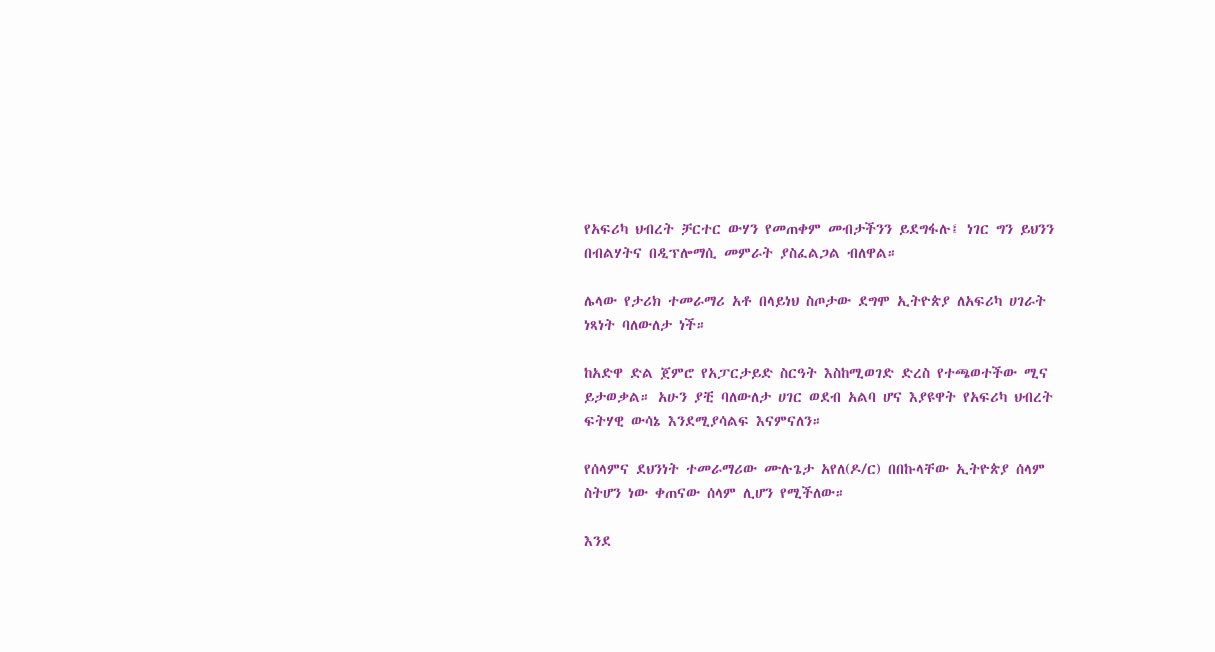የአፍሪካ ህብረት ቻርተር ውሃን የመጠቀም መብታችንን ይደግፋሉ፤ ነገር ግን ይህንን በብልሃትና በዲፕሎማሲ መምራት ያስፈልጋል ብለዋል።

ሌላው የታሪክ ተመራማሪ አቶ በላይነህ ስጦታው ደግሞ ኢትዮጵያ ለአፍሪካ ሀገራት ነጻነት ባለውለታ ነች።

ከአድዋ ድል ጀምሮ የአፓርታይድ ስርዓት እስከሚወገድ ድረስ የተጫወተችው ሚና ይታወቃል። አሁን ያቺ ባለውለታ ሀገር ወደብ አልባ ሆና እያዩዋት የአፍሪካ ህብረት ፍትሃዊ ውሳኔ እንደሚያሳልፍ እናምናለን።

የሰላምና ደህንነት ተመራማሪው ሙሉጌታ አየለ(ዶ/ር) በበኩላቸው ኢትዮጵያ ሰላም ስትሆን ነው ቀጠናው ሰላም ሊሆን የሚችለው።

እንደ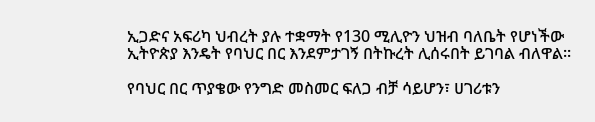ኢጋድና አፍሪካ ህብረት ያሉ ተቋማት የ130 ሚሊዮን ህዝብ ባለቤት የሆነችው ኢትዮጵያ እንዴት የባህር በር እንደምታገኝ በትኩረት ሊሰሩበት ይገባል ብለዋል፡፡

የባህር በር ጥያቄው የንግድ መስመር ፍለጋ ብቻ ሳይሆን፣ ሀገሪቱን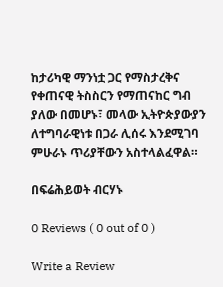ከታሪካዊ ማንነቷ ጋር የማስታረቅና የቀጠናዊ ትስስርን የማጠናከር ግብ ያለው በመሆኑ፣ መላው ኢትዮጵያውያን ለተግባራዊነቱ በጋራ ሊሰሩ እንደሚገባ ምሁራኑ ጥሪያቸውን አስተላልፈዋል።

በፍሬሕይወት ብርሃኑ

0 Reviews ( 0 out of 0 )

Write a Review